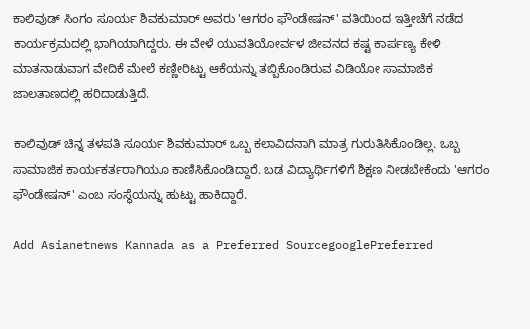ಕಾಲಿವುಡ್ ಸಿಂಗಂ ಸೂರ್ಯ ಶಿವಕುಮಾರ್ ಅವರು 'ಆಗರಂ ಫೌಂಡೇಷನ್‌' ವತಿಯಿಂದ ಇತ್ತೀಚೆಗೆ ನಡೆದ ಕಾರ್ಯಕ್ರಮದಲ್ಲಿ ಭಾಗಿಯಾಗಿದ್ದರು. ಈ ವೇಳೆ ಯುವತಿಯೋರ್ವಳ ಜೀವನದ ಕಷ್ಟ ಕಾರ್ಪಣ್ಯ ಕೇಳಿ ಮಾತನಾಡುವಾಗ ವೇದಿಕೆ ಮೇಲೆ ಕಣ್ಣೀರಿಟ್ಟು ಆಕೆಯನ್ನು ತಬ್ಬಿಕೊಂಡಿರುವ ವಿಡಿಯೋ ಸಾಮಾಜಿಕ ಜಾಲತಾಣದಲ್ಲಿ ಹರಿದಾಡುತ್ತಿದೆ.

ಕಾಲಿವುಡ್ ಚಿನ್ನ ತಳಪತಿ ಸೂರ್ಯ ಶಿವಕುಮಾರ್ ಒಬ್ಬ ಕಲಾವಿದನಾಗಿ ಮಾತ್ರ ಗುರುತಿಸಿಕೊಂಡಿಲ್ಲ. ಒಬ್ಬ ಸಾಮಾಜಿಕ ಕಾರ್ಯಕರ್ತರಾಗಿಯೂ ಕಾಣಿಸಿಕೊಂಡಿದ್ದಾರೆ. ಬಡ ವಿದ್ಯಾರ್ಥಿಗಳಿಗೆ ಶಿಕ್ಷಣ ನೀಡಬೇಕೆಂದು 'ಆಗರಂ ಫೌಂಡೇಷನ್‌' ಎಂಬ ಸಂಸ್ಥೆಯನ್ನು ಹುಟ್ಟು ಹಾಕಿದ್ದಾರೆ.

Add Asianetnews Kannada as a Preferred SourcegooglePreferred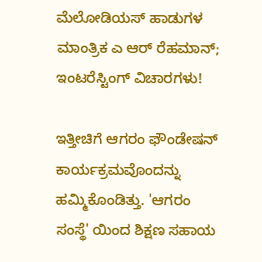ಮೆಲೋಡಿಯಸ್ ಹಾಡುಗಳ ಮಾಂತ್ರಿಕ ಎ ಆರ್ ರೆಹಮಾನ್; ಇಂಟರೆಸ್ಟಿಂಗ್ ವಿಚಾರಗಳು!

ಇತ್ತೀಚಿಗೆ ಆಗರಂ ಫೌಂಡೇಷನ್ ಕಾರ್ಯಕ್ರಮವೊಂದನ್ನು ಹಮ್ಮಿಕೊಂಡಿತ್ತು. 'ಆಗರಂ ಸಂಸ್ಥೆ' ಯಿಂದ ಶಿಕ್ಷಣ ಸಹಾಯ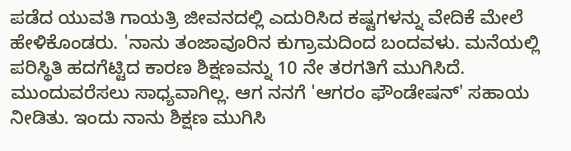ಪಡೆದ ಯುವತಿ ಗಾಯತ್ರಿ ಜೀವನದಲ್ಲಿ ಎದುರಿಸಿದ ಕಷ್ಟಗಳನ್ನು ವೇದಿಕೆ ಮೇಲೆ ಹೇಳಿಕೊಂಡರು. 'ನಾನು ತಂಜಾವೂರಿನ ಕುಗ್ರಾಮದಿಂದ ಬಂದವಳು. ಮನೆಯಲ್ಲಿ ಪರಿಸ್ಥಿತಿ ಹದಗೆಟ್ಟಿದ ಕಾರಣ ಶಿಕ್ಷಣವನ್ನು 10 ನೇ ತರಗತಿಗೆ ಮುಗಿಸಿದೆ. ಮುಂದುವರೆಸಲು ಸಾಧ್ಯವಾಗಿಲ್ಲ. ಆಗ ನನಗೆ 'ಆಗರಂ ಫೌಂಡೇಷನ್‌' ಸಹಾಯ ನೀಡಿತು. ಇಂದು ನಾನು ಶಿಕ್ಷಣ ಮುಗಿಸಿ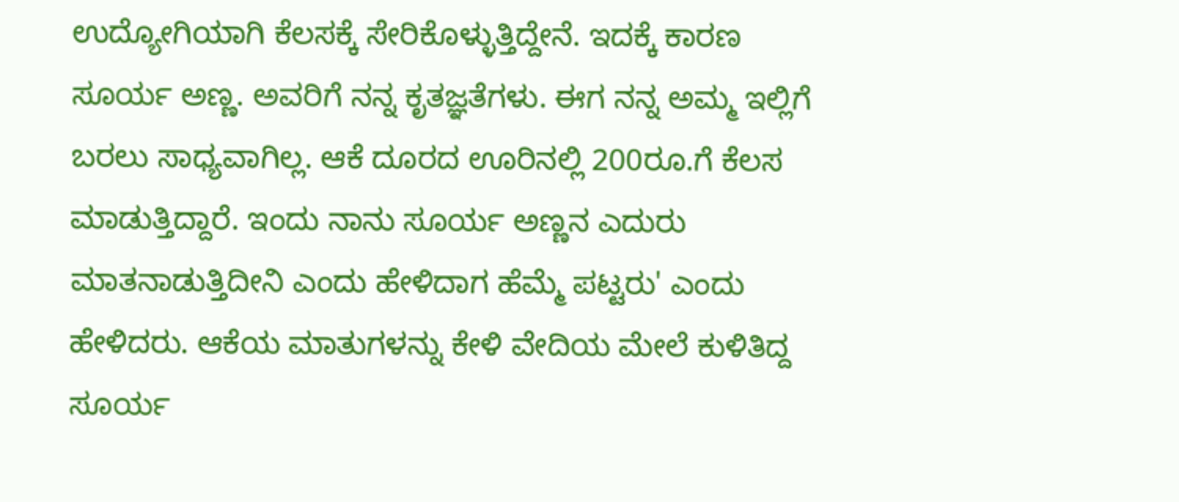ಉದ್ಯೋಗಿಯಾಗಿ ಕೆಲಸಕ್ಕೆ ಸೇರಿಕೊಳ್ಳುತ್ತಿದ್ದೇನೆ. ಇದಕ್ಕೆ ಕಾರಣ ಸೂರ್ಯ ಅಣ್ಣ. ಅವರಿಗೆ ನನ್ನ ಕೃತಜ್ಞತೆಗಳು. ಈಗ ನನ್ನ ಅಮ್ಮ ಇಲ್ಲಿಗೆ ಬರಲು ಸಾಧ್ಯವಾಗಿಲ್ಲ. ಆಕೆ ದೂರದ ಊರಿನಲ್ಲಿ 200ರೂ.ಗೆ ಕೆಲಸ ಮಾಡುತ್ತಿದ್ದಾರೆ. ಇಂದು ನಾನು ಸೂರ್ಯ ಅಣ್ಣನ ಎದುರು ಮಾತನಾಡುತ್ತಿದೀನಿ ಎಂದು ಹೇಳಿದಾಗ ಹೆಮ್ಮೆ ಪಟ್ಟರು' ಎಂದು ಹೇಳಿದರು. ಆಕೆಯ ಮಾತುಗಳನ್ನು ಕೇಳಿ ವೇದಿಯ ಮೇಲೆ ಕುಳಿತಿದ್ದ ಸೂರ್ಯ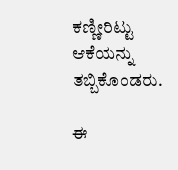ಕಣ್ಣೀರಿಟ್ಟು ಆಕೆಯನ್ನು ತಬ್ಬಿಕೊಂಡರು.

ಈ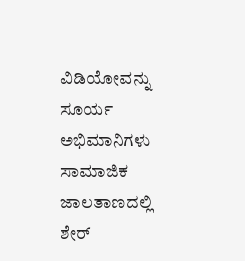ವಿಡಿಯೋವನ್ನು ಸೂರ್ಯ ಅಭಿಮಾನಿಗಳು ಸಾಮಾಜಿಕ ಜಾಲತಾಣದಲ್ಲಿ ಶೇರ್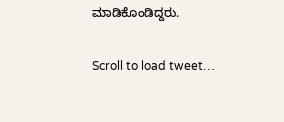ಮಾಡಿಕೊಂಡಿದ್ದರು.

Scroll to load tweet…